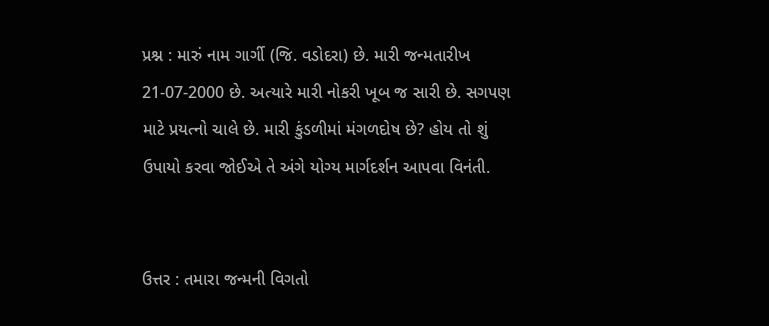પ્રશ્ન : મારું નામ ગાર્ગી (જિ. વડોદરા) છે. મારી જન્મતારીખ 21-07-2000 છે. અત્યારે મારી નોકરી ખૂબ જ સારી છે. સગપણ માટે પ્રયત્નો ચાલે છે. મારી કુંડળીમાં મંગળદોષ છે? હોય તો શું ઉપાયો કરવા જોઈએ તે અંગે યોગ્ય માર્ગદર્શન આપવા વિનંતી.


ઉત્તર : તમારા જન્મની વિગતો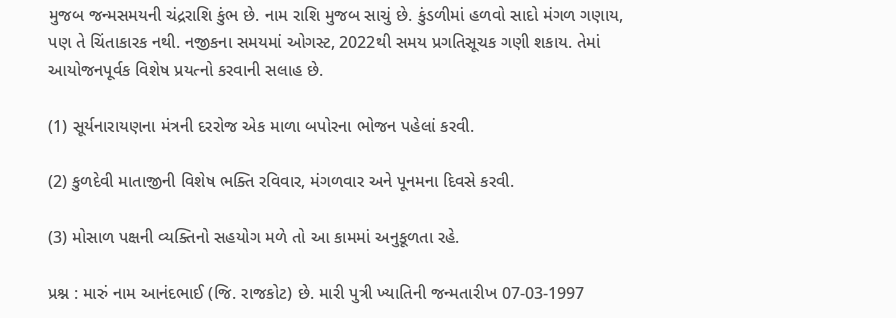મુજબ જન્મસમયની ચંદ્રરાશિ કુંભ છે. નામ રાશિ મુજબ સાચું છે. કુંડળીમાં હળવો સાદો મંગળ ગણાય, પણ તે ચિંતાકારક નથી. નજીકના સમયમાં ઓગસ્ટ, 2022થી સમય પ્રગતિસૂચક ગણી શકાય. તેમાં આયોજનપૂર્વક વિશેષ પ્રયત્નો કરવાની સલાહ છે.

(1) સૂર્યનારાયણના મંત્રની દરરોજ એક માળા બપોરના ભોજન પહેલાં કરવી.

(2) કુળદેવી માતાજીની વિશેષ ભક્તિ રવિવાર, મંગળવાર અને પૂનમના દિવસે કરવી.

(3) મોસાળ પક્ષની વ્યક્તિનો સહયોગ મળે તો આ કામમાં અનુકૂળતા રહે.

પ્રશ્ન : મારું નામ આનંદભાઈ (જિ. રાજકોટ) છે. મારી પુત્રી ખ્યાતિની જન્મતારીખ 07-03-1997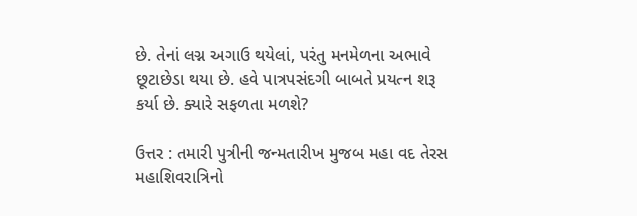છે. તેનાં લગ્ન અગાઉ થયેલાં, પરંતુ મનમેળના અભાવે છૂટાછેડા થયા છે. હવે પાત્રપસંદગી બાબતે પ્રયત્ન શરૂ કર્યા છે. ક્યારે સફળતા મળશે?

ઉત્તર : તમારી પુત્રીની જન્મતારીખ મુજબ મહા વદ તેરસ મહાશિવરાત્રિનો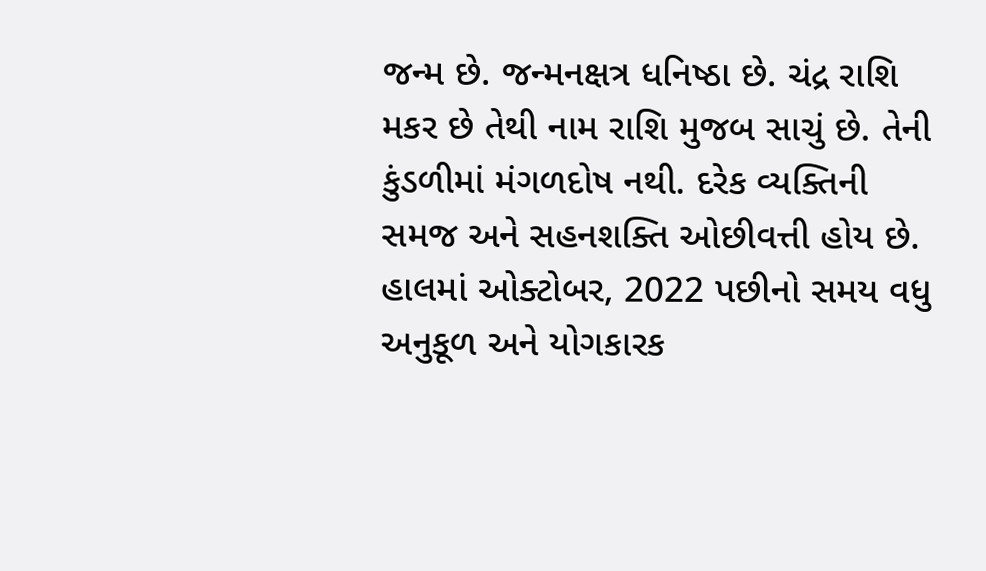જન્મ છે. જન્મનક્ષત્ર ધનિષ્ઠા છે. ચંદ્ર રાશિ મકર છે તેથી નામ રાશિ મુજબ સાચું છે. તેની કુંડળીમાં મંગળદોષ નથી. દરેક વ્યક્તિની સમજ અને સહનશક્તિ ઓછીવત્તી હોય છે. હાલમાં ઓક્ટોબર, 2022 પછીનો સમય વધુ અનુકૂળ અને યોગકારક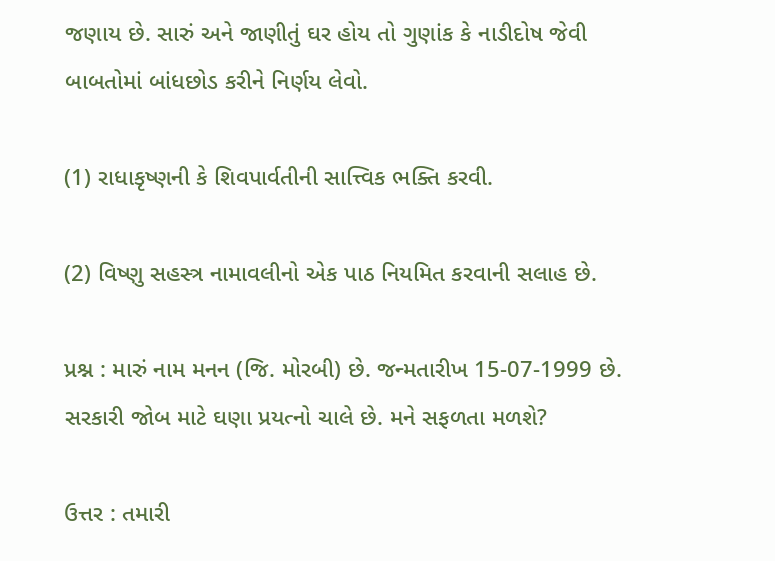જણાય છે. સારું અને જાણીતું ઘર હોય તો ગુણાંક કે નાડીદોષ જેવી બાબતોમાં બાંધછોડ કરીને નિર્ણય લેવો.

(1) રાધાકૃષ્ણની કે શિવપાર્વતીની સાત્ત્વિક ભક્તિ કરવી.

(2) વિષ્ણુ સહસ્ત્ર નામાવલીનો એક પાઠ નિયમિત કરવાની સલાહ છે.

પ્રશ્ન : મારું નામ મનન (જિ. મોરબી) છે. જન્મતારીખ 15-07-1999 છે. સરકારી જોબ માટે ઘણા પ્રયત્નો ચાલે છે. મને સફળતા મળશે?

ઉત્તર : તમારી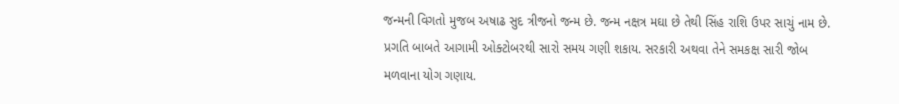જન્મની વિગતો મુજબ અષાઢ સુદ ત્રીજનો જન્મ છે. જન્મ નક્ષત્ર મઘા છે તેથી સિંહ રાશિ ઉપર સાચું નામ છે. પ્રગતિ બાબતે આગામી ઓક્ટોબરથી સારો સમય ગણી શકાય. સરકારી અથવા તેને સમકક્ષ સારી જોબ મળવાના યોગ ગણાય.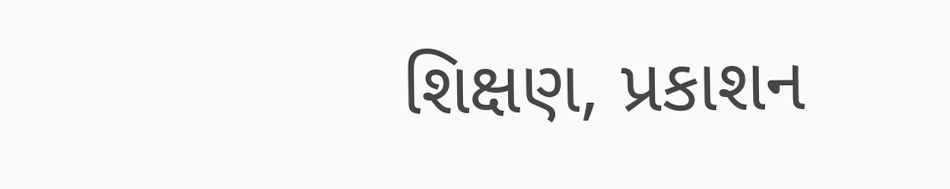શિક્ષણ, પ્રકાશન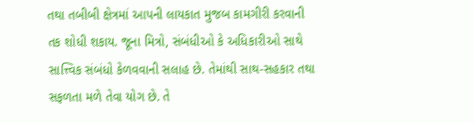તથા તબીબી ક્ષેત્રમાં આપની લાયકાત મુજબ કામગીરી કરવાની તક શોધી શકાય. જૂના મિત્રો, સંબંધીઓ કે અધિકારીઓ સાથે સાત્ત્વિક સંબંધો કેળવવાની સલાહ છે. તેમાંથી સાથ-સહકાર તથા સફળતા મળે તેવા યોગ છે. તે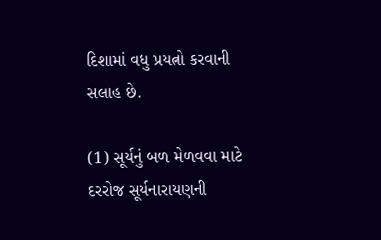દિશામાં વધુ પ્રયત્નો કરવાની સલાહ છે.

(1) સૂર્યનું બળ મેળવવા માટે દરરોજ સૂર્યનારાયણની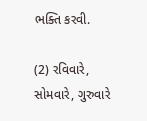ભક્તિ કરવી.

(2) રવિવારે, સોમવારે, ગુરુવારે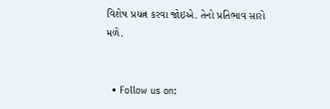વિશેષ પ્રયત્ન કરવા જોઇએ. તેનો પ્રતિભાવ સારો મળે.


  • Follow us on: